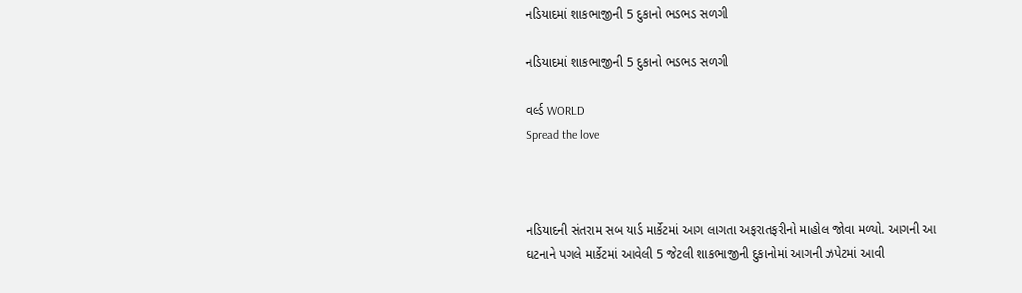નડિયાદમાં શાકભાજીની 5 દુકાનો ભડભડ સળગી

નડિયાદમાં શાકભાજીની 5 દુકાનો ભડભડ સળગી

વર્લ્ડ WORLD
Spread the love



નડિયાદની સંતરામ સબ યાર્ડ માર્કેટમાં આગ લાગતા અફરાતફરીનો માહોલ જોવા મળ્યો. આગની આ ઘટનાને પગલે માર્કેટમાં આવેલી 5 જેટલી શાકભાજીની દુકાનોમાં આગની ઝપેટમાં આવી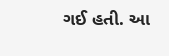ગઈ હતી. આ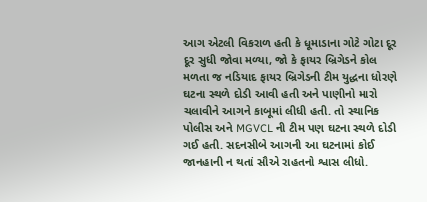આગ એટલી વિકરાળ હતી કે ધૂમાડાના ગોટે ગોટા દૂર દૂર સુધી જોવા મળ્યા, જો કે ફાયર બ્રિગેડને કોલ મળતા જ નડિયાદ ફાયર બ્રિગેડની ટીમ યુદ્ધના ધોરણે ઘટના સ્થળે દોડી આવી હતી અને પાણીનો મારો ચલાવીને આગને કાબૂમાં લીધી હતી. તો સ્થાનિક પોલીસ અને MGVCL ની ટીમ પણ ઘટના સ્થળે દોડી ગઈ હતી. સદનસીબે આગની આ ઘટનામાં કોઈ જાનહાની ન થતાં સૌએ રાહતનો શ્વાસ લીધો.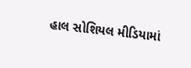હાલ સોશિયલ મીડિયામાં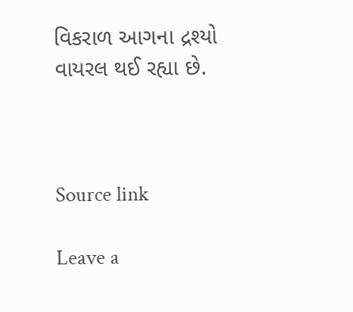વિકરાળ આગના દ્રશ્યો વાયરલ થઈ રહ્યા છે.



Source link

Leave a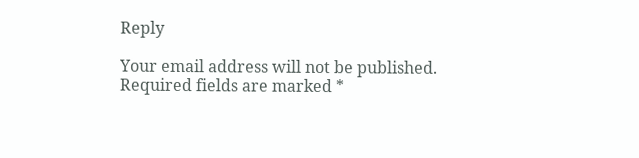Reply

Your email address will not be published. Required fields are marked *